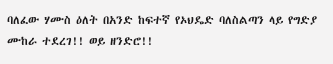ባለፈው ሃሙስ ዕለት በአንድ ከፍተኛ የኦህዴድ ባለስልጣን ላይ የግድያ ሙከራ ተደረገ!! ወይ ዘንድሮ!!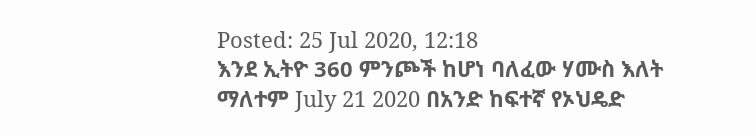Posted: 25 Jul 2020, 12:18
እንደ ኢትዮ 360 ምንጮች ከሆነ ባለፈው ሃሙስ እለት ማለተም July 21 2020 በአንድ ከፍተኛ የኦህዴድ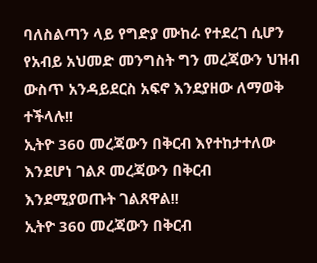ባለስልጣን ላይ የግድያ ሙከራ የተደረገ ሲሆን የአብይ አህመድ መንግስት ግን መረጃውን ህዝብ ውስጥ አንዳይደርስ አፍኖ እንደያዘው ለማወቅ ተችላሉ!!
ኢትዮ 360 መረጃውን በቅርብ እየተከታተለው እንደሆነ ገልጾ መረጃውን በቅርብ እንደሚያወጡት ገልጸዋል!!
ኢትዮ 360 መረጃውን በቅርብ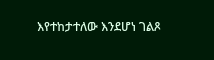እየተከታተለው እንደሆነ ገልጾ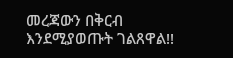መረጃውን በቅርብ እንደሚያወጡት ገልጸዋል!!